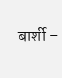बार्शी –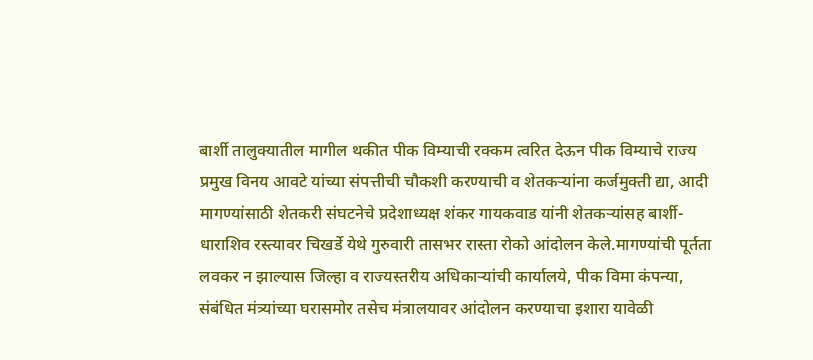बार्शी तालुक्यातील मागील थकीत पीक विम्याची रक्कम त्वरित देऊन पीक विम्याचे राज्य प्रमुख विनय आवटे यांच्या संपत्तीची चौकशी करण्याची व शेतकऱ्यांना कर्जमुक्ती द्या, आदी मागण्यांसाठी शेतकरी संघटनेचे प्रदेशाध्यक्ष शंकर गायकवाड यांनी शेतकऱ्यांसह बार्शी-धाराशिव रस्त्यावर चिखर्डे येथे गुरुवारी तासभर रास्ता रोको आंदोलन केले.मागण्यांची पूर्तता लवकर न झाल्यास जिल्हा व राज्यस्तरीय अधिकाऱ्यांची कार्यालये, पीक विमा कंपन्या, संबंधित मंत्र्यांच्या घरासमोर तसेच मंत्रालयावर आंदोलन करण्याचा इशारा यावेळी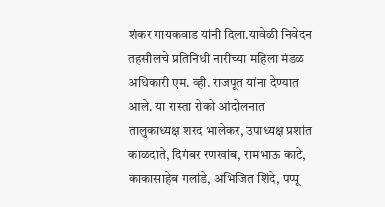शंकर गायकवाड यांनी दिला.यावेळी निवेदन तहसीलचे प्रतिनिधी नारीच्या महिला मंडळ अधिकारी एम. व्ही. राजपूत यांना देण्यात आले. या रास्ता रोको आंदोलनात तालुकाध्यक्ष शरद भालेकर, उपाध्यक्ष प्रशांत काळदाते, दिगंबर रणखांब, रामभाऊ काटे, काकासाहेब गलांडे, अभिजित शिंदे, पप्पू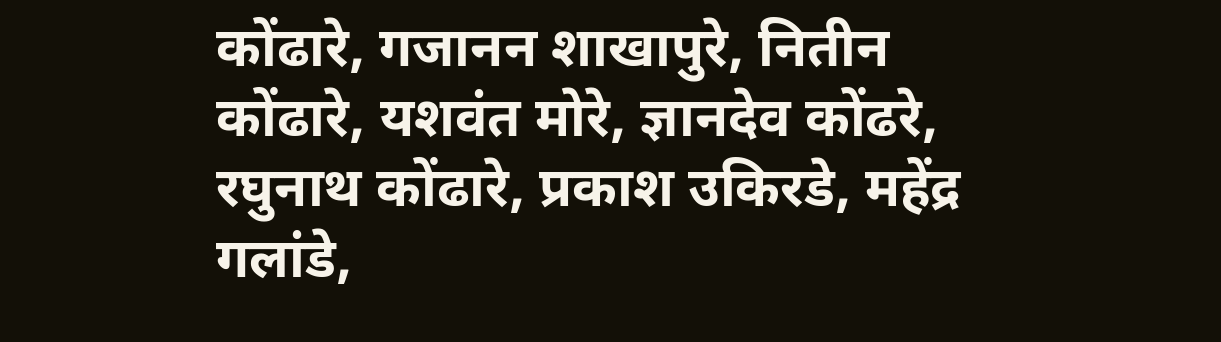कोंढारे, गजानन शाखापुरे, नितीन कोंढारे, यशवंत मोरे, ज्ञानदेव कोंढरे, रघुनाथ कोंढारे, प्रकाश उकिरडे, महेंद्र गलांडे,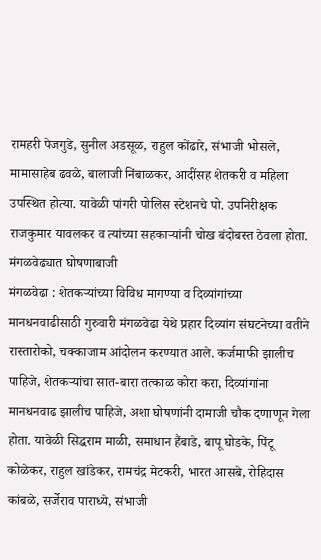रामहरी पेजगुडे, सुनील अडसूळ, राहुल कोंढारे, संभाजी भोसले, मामासाहेब ढवळे, बालाजी निंबाळकर, आदींसह शेतकरी व महिला उपस्थित होत्या. यावेळी पांगरी पोलिस स्टेशनचे पो. उपनिरीक्षक राजकुमार यावलकर व त्यांच्या सहकाऱ्यांनी चोख बंदोबस्त ठेवला होता.
मंगळवेढ्यात घोषणाबाजी
मंगळवेढा : शेतकऱ्यांच्या विविध मागण्या व दिव्यांगांच्या मानधनवाढीसाठी गुरुवारी मंगळवेढा येथे प्रहार दिव्यांग संघटनेच्या वतीने रास्तारोको, चक्काजाम आंदोलन करण्यात आले. कर्जमाफी झालीच पाहिजे, शेतकऱ्यांचा सात-बारा तत्काळ कोरा करा, दिव्यांगांना मानधनवाढ झालीच पाहिजे, अशा घोषणांनी दामाजी चौक दणाणून गेला होता. यावेळी सिद्धराम माळी, समाधान हैंबाडे, बापू घोडके, पिंटू कोळेकर, राहुल खांडेकर, रामचंद्र मेटकरी, भारत आसबे, रोहिदास कांबळे, सर्जेराव पाराध्ये, संभाजी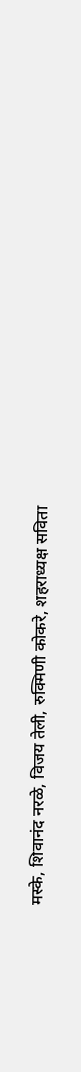मस्के, शिवानंद नरळे, विजय तेली, रुक्मिणी कोकरे, शहराध्यक्ष सविता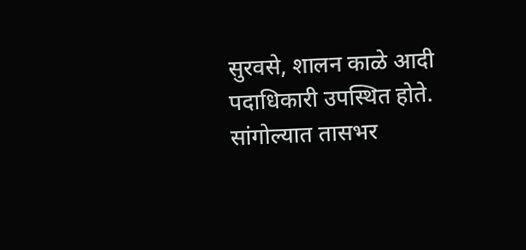सुरवसे, शालन काळे आदी पदाधिकारी उपस्थित होते.
सांगोल्यात तासभर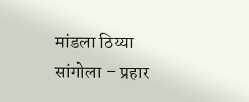मांडला ठिय्या
सांगोला – प्रहार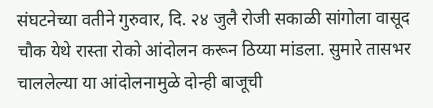संघटनेच्या वतीने गुरुवार, दि. २४ जुलै रोजी सकाळी सांगोला वासूद चौक येथे रास्ता रोको आंदोलन करून ठिय्या मांडला. सुमारे तासभर चाललेल्या या आंदोलनामुळे दोन्ही बाजूची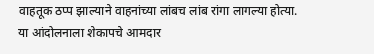वाहतूक ठप्प झाल्याने वाहनांच्या लांबच लांब रांगा लागल्या होत्या. या आंदोलनाला शेकापचे आमदार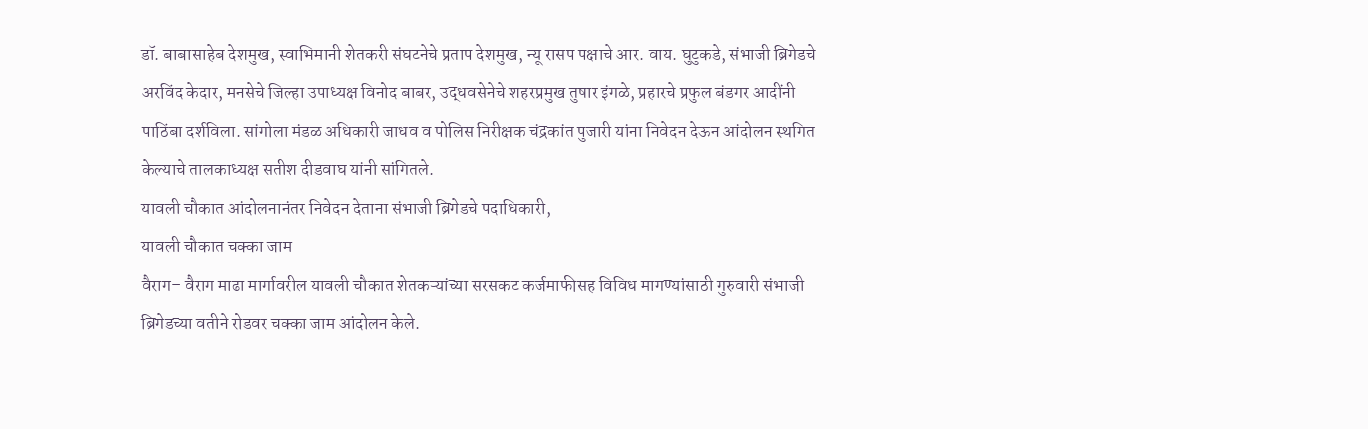डॉ. बाबासाहेब देशमुख, स्वाभिमानी शेतकरी संघटनेचे प्रताप देशमुख, न्यू रासप पक्षाचे आर. वाय. घुटुकडे, संभाजी ब्रिगेडचे अरविंद केदार, मनसेचे जिल्हा उपाध्यक्ष विनोद बाबर, उद्धवसेनेचे शहरप्रमुख तुषार इंगळे, प्रहारचे प्रफुल बंडगर आदींनी पाठिंबा दर्शविला. सांगोला मंडळ अधिकारी जाधव व पोलिस निरीक्षक चंद्रकांत पुजारी यांना निवेदन देऊन आंदोलन स्थगित केल्याचे तालकाध्यक्ष सतीश दीडवाघ यांनी सांगितले.
यावली चौकात आंदोलनानंतर निवेदन देताना संभाजी ब्रिगेडचे पदाधिकारी,
यावली चौकात चक्का जाम
वैराग– वैराग माढा मार्गावरील यावली चौकात शेतकऱ्यांच्या सरसकट कर्जमाफीसह विविध मागण्यांसाठी गुरुवारी संभाजी ब्रिगेडच्या वतीने रोडवर चक्का जाम आंदोलन केले.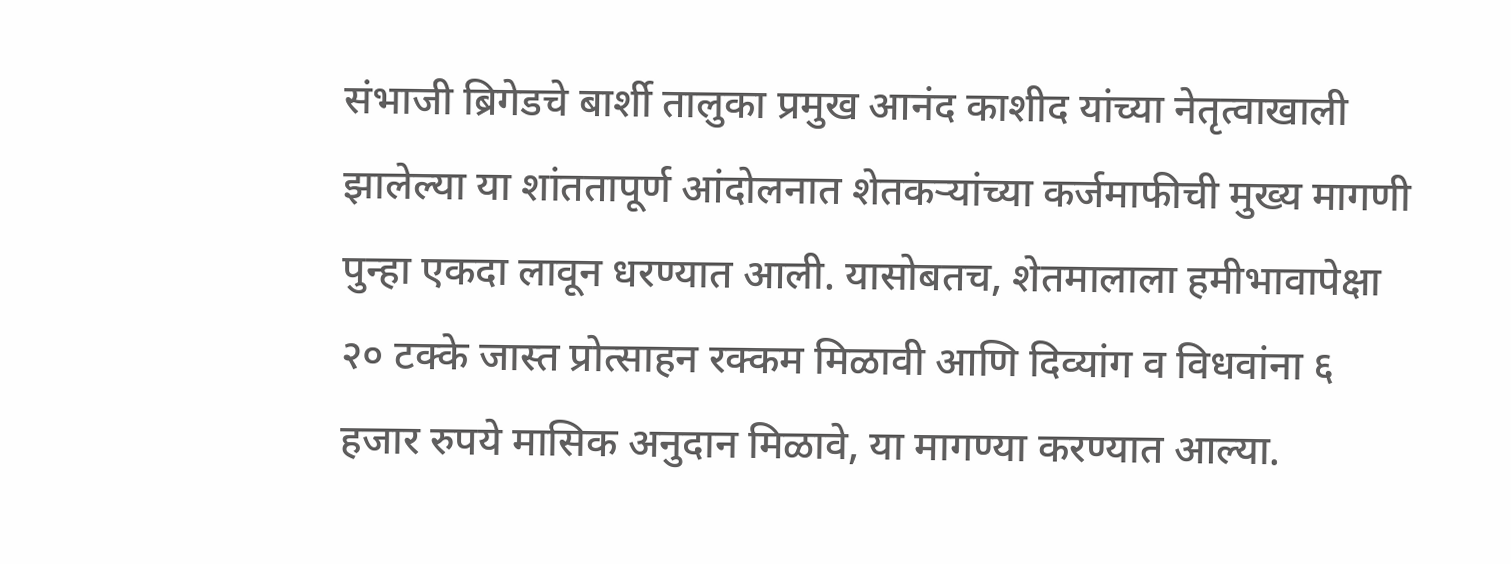संभाजी ब्रिगेडचे बार्शी तालुका प्रमुख आनंद काशीद यांच्या नेतृत्वाखाली झालेल्या या शांततापूर्ण आंदोलनात शेतकऱ्यांच्या कर्जमाफीची मुख्य मागणी पुन्हा एकदा लावून धरण्यात आली. यासोबतच, शेतमालाला हमीभावापेक्षा २० टक्के जास्त प्रोत्साहन रक्कम मिळावी आणि दिव्यांग व विधवांना ६ हजार रुपये मासिक अनुदान मिळावे, या मागण्या करण्यात आल्या.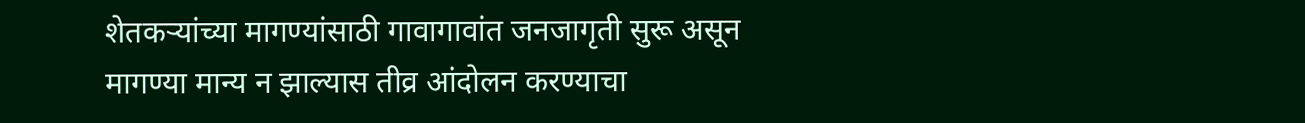शेतकऱ्यांच्या मागण्यांसाठी गावागावांत जनजागृती सुरू असून मागण्या मान्य न झाल्यास तीव्र आंदोलन करण्याचा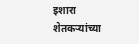इशारा शेतकऱ्यांच्या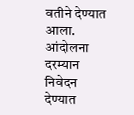वतीने देण्यात आला. आंदोलना दरम्यान निवेदन देण्यात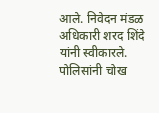आले. निवेदन मंडळ अधिकारी शरद शिंदे यांनी स्वीकारले. पोलिसांनी चोख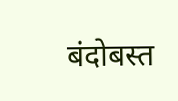बंदोबस्त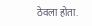ठेवला होता.